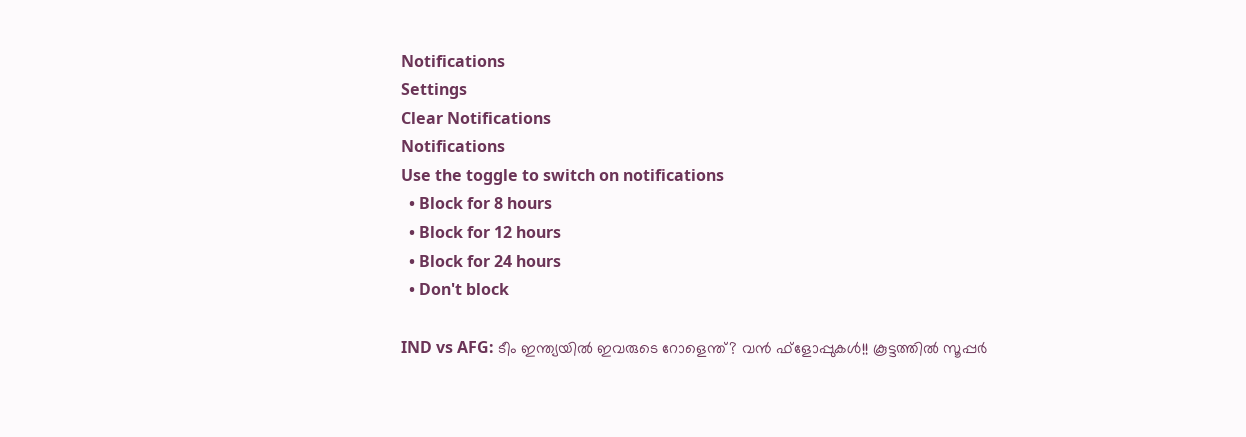Notifications
Settings
Clear Notifications
Notifications
Use the toggle to switch on notifications
  • Block for 8 hours
  • Block for 12 hours
  • Block for 24 hours
  • Don't block

IND vs AFG: ടീം ഇന്ത്യയില്‍ ഇവരുടെ റോളെന്ത്? വന്‍ ഫ്‌ളോപ്പുകള്‍!! കൂട്ടത്തില്‍ സൂപ്പര്‍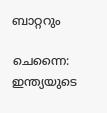ബാറ്ററും

ചെന്നൈ: ഇന്ത്യയുടെ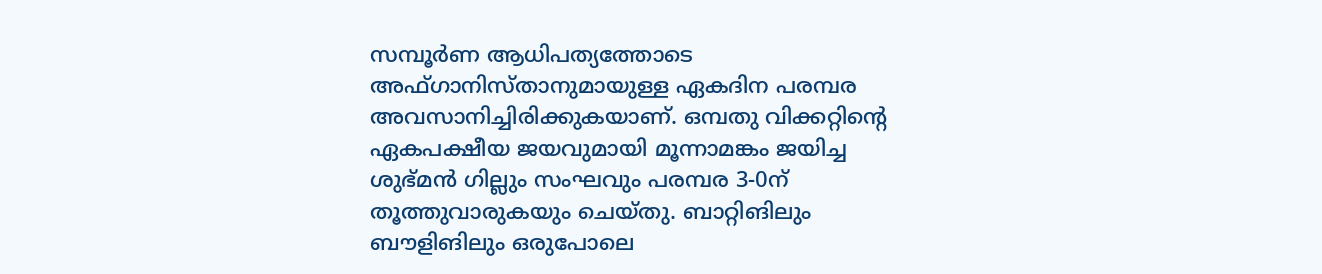സമ്പൂര്‍ണ ആധിപത്യത്തോടെ അഫ്ഗാനിസ്താനുമായുള്ള ഏകദിന പരമ്പര അവസാനിച്ചിരിക്കുകയാണ്. ഒമ്പതു വിക്കറ്റിന്റെ ഏകപക്ഷീയ ജയവുമായി മൂന്നാമങ്കം ജയിച്ച ശുഭ്മന്‍ ഗില്ലും സംഘവും പരമ്പര 3-0ന് തൂത്തുവാരുകയും ചെയ്തു. ബാറ്റിങിലും ബൗളിങിലും ഒരുപോലെ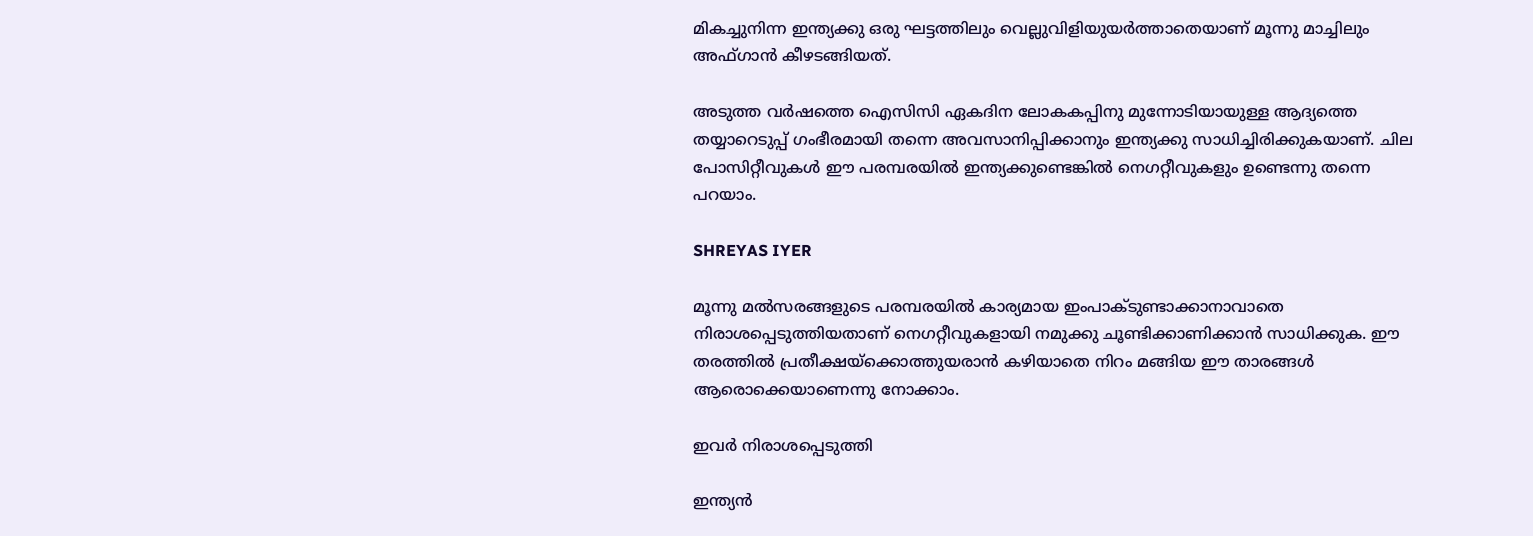മികച്ചുനിന്ന ഇന്ത്യക്കു ഒരു ഘട്ടത്തിലും വെല്ലുവിളിയുയര്‍ത്താതെയാണ് മൂന്നു മാച്ചിലും അഫ്ഗാന്‍ കീഴടങ്ങിയത്.

അടുത്ത വര്‍ഷത്തെ ഐസിസി ഏകദിന ലോകകപ്പിനു മുന്നോടിയായുള്ള ആദ്യത്തെ തയ്യാറെടുപ്പ് ഗംഭീരമായി തന്നെ അവസാനിപ്പിക്കാനും ഇന്ത്യക്കു സാധിച്ചിരിക്കുകയാണ്. ചില പോസിറ്റീവുകള്‍ ഈ പരമ്പരയില്‍ ഇന്ത്യക്കുണ്ടെങ്കില്‍ നെഗറ്റീവുകളും ഉണ്ടെന്നു തന്നെ പറയാം.

SHREYAS IYER

മൂന്നു മല്‍സരങ്ങളുടെ പരമ്പരയില്‍ കാര്യമായ ഇംപാക്ടുണ്ടാക്കാനാവാതെ നിരാശപ്പെടുത്തിയതാണ് നെഗറ്റീവുകളായി നമുക്കു ചൂണ്ടിക്കാണിക്കാന്‍ സാധിക്കുക. ഈ തരത്തില്‍ പ്രതീക്ഷയ്‌ക്കൊത്തുയരാന്‍ കഴിയാതെ നിറം മങ്ങിയ ഈ താരങ്ങള്‍ ആരൊക്കെയാണെന്നു നോക്കാം.

ഇവര്‍ നിരാശപ്പെടുത്തി

ഇന്ത്യന്‍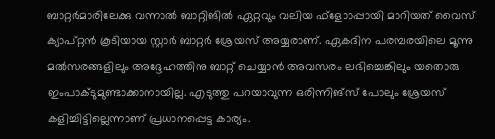ബാറ്റര്‍മാരിലേക്കു വന്നാല്‍ ബാറ്റിങില്‍ ഏറ്റവും വലിയ ഫ്‌ളോാപ്പായി മാറിയത് വൈസ് ക്യാപ്റ്റന്‍ കൂടിയായ സ്റ്റാര്‍ ബാറ്റര്‍ ശ്രേയസ് അയ്യരാണ്. ഏകദിന പരമ്പരയിലെ മൂന്നു മല്‍സരങ്ങളിലും അദ്ദേഹത്തിനു ബാറ്റ് ചെയ്യാന്‍ അവസരം ലഭിച്ചെങ്കിലും യതൊരു ഇംപാക്ടുമുണ്ടാക്കാനായില്ല. എടുത്തു പറയാവുന്ന ഒരിന്നിങ്‌സ് പോലും ശ്രേയസ് കളിച്ചിട്ടില്ലെന്നാണ് പ്രധാനപ്പെട്ട കാര്യം.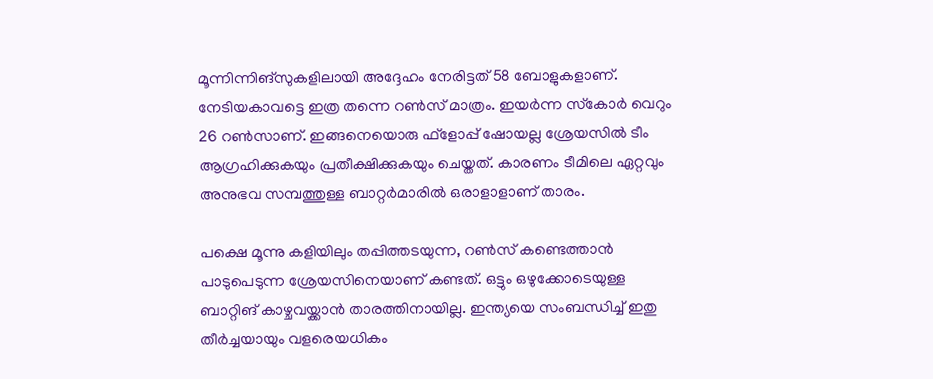മൂന്നിന്നിങ്‌സുകളിലായി അദ്ദേഹം നേരിട്ടത് 58 ബോളുകളാണ്. നേടിയകാവട്ടെ ഇത്ര തന്നെ റണ്‍സ് മാത്രം. ഇയര്‍ന്ന സ്‌കോര്‍ വെറും 26 റണ്‍സാണ്. ഇങ്ങനെയൊരു ഫ്‌ളോപ്പ് ഷോയല്ല ശ്രേയസില്‍ ടീം ആഗ്രഹിക്കുകയും പ്രതീക്ഷിക്കുകയും ചെയ്തത്. കാരണം ടീമിലെ ഏറ്റവും അനുഭവ സമ്പത്തുള്ള ബാറ്റര്‍മാരില്‍ ഒരാളാളാണ് താരം.

പക്ഷെ മൂന്നു കളിയിലും തപ്പിത്തടയുന്ന, റണ്‍സ് കണ്ടെത്താന്‍ പാടുപെടുന്ന ശ്രേയസിനെയാണ് കണ്ടത്. ഒട്ടും ഒഴുക്കോടെയുള്ള ബാറ്റിങ് കാഴ്ചവയ്ക്കാന്‍ താരത്തിനായില്ല. ഇന്ത്യയെ സംബന്ധിച്ച് ഇതു തീര്‍ച്ചയായും വളരെയധികം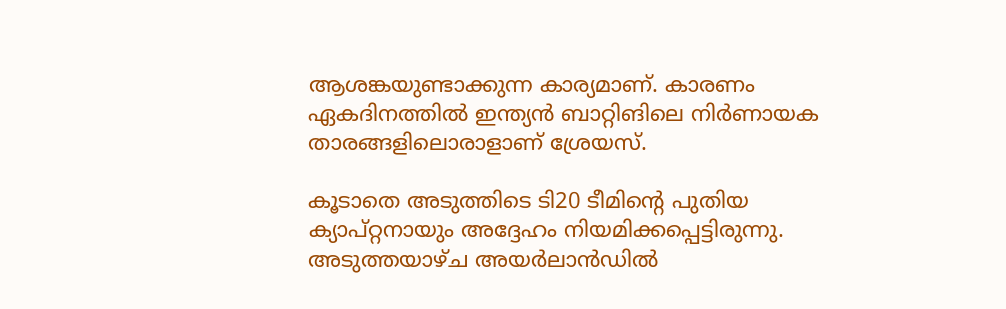ആശങ്കയുണ്ടാക്കുന്ന കാര്യമാണ്. കാരണം ഏകദിനത്തില്‍ ഇന്ത്യന്‍ ബാറ്റിങിലെ നിര്‍ണായക താരങ്ങളിലൊരാളാണ് ശ്രേയസ്.

കൂടാതെ അടുത്തിടെ ടി20 ടീമിന്റെ പുതിയ ക്യാപ്റ്റനായും അദ്ദേഹം നിയമിക്കപ്പെട്ടിരുന്നു. അടുത്തയാഴ്ച അയര്‍ലാന്‍ഡില്‍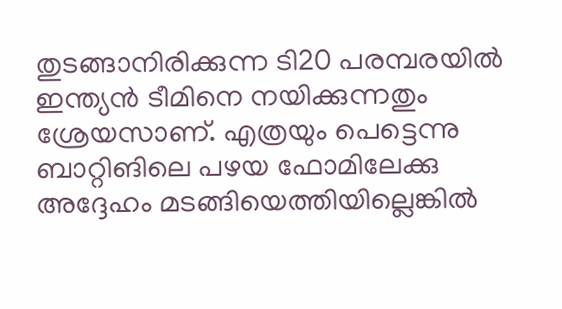തുടങ്ങാനിരിക്കുന്ന ടി20 പരമ്പരയില്‍ ഇന്ത്യന്‍ ടീമിനെ നയിക്കുന്നതും ശ്രേയസാണ്. എത്രയും പെട്ടെന്നു ബാറ്റിങിലെ പഴയ ഫോമിലേക്കു അദ്ദേഹം മടങ്ങിയെത്തിയില്ലെങ്കില്‍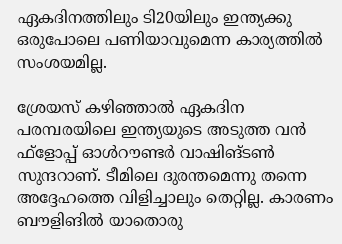ഏകദിനത്തിലും ടി20യിലും ഇന്ത്യക്കു ഒരുപോലെ പണിയാവുമെന്ന കാര്യത്തില്‍ സംശയമില്ല.

ശ്രേയസ് കഴിഞ്ഞാല്‍ ഏകദിന പരമ്പരയിലെ ഇന്ത്യയുടെ അടുത്ത വന്‍ ഫ്‌ളോപ്പ് ഓള്‍റൗണ്ടര്‍ വാഷിങ്ടണ്‍ സുന്ദറാണ്. ടീമിലെ ദുരന്തമെന്നു തന്നെ അദ്ദേഹത്തെ വിളിച്ചാലും തെറ്റില്ല. കാരണം ബൗളിങില്‍ യാതൊരു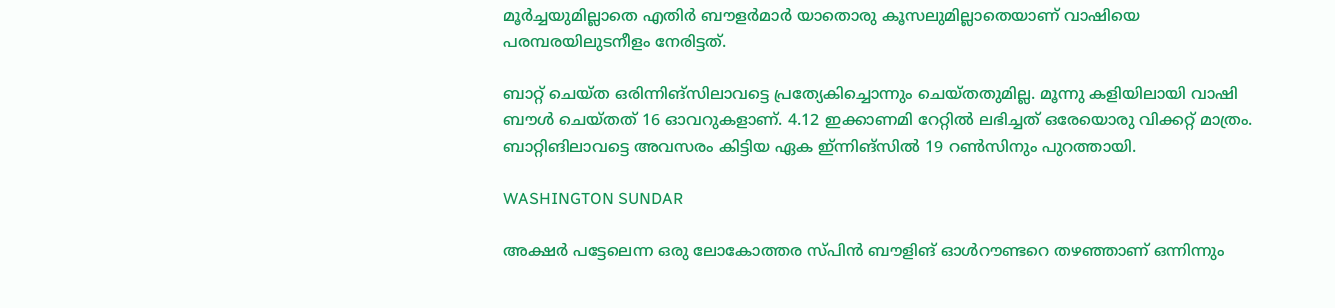മൂര്‍ച്ചയുമില്ലാതെ എതിര്‍ ബൗളര്‍മാര്‍ യാതൊരു കൂസലുമില്ലാതെയാണ് വാഷിയെ പരമ്പരയിലുടനീളം നേരിട്ടത്.

ബാറ്റ് ചെയ്ത ഒരിന്നിങ്‌സിലാവട്ടെ പ്രത്യേകിച്ചൊന്നും ചെയ്തതുമില്ല. മൂന്നു കളിയിലായി വാഷി ബൗള്‍ ചെയ്തത് 16 ഓവറുകളാണ്. 4.12 ഇക്കാണമി റേറ്റില്‍ ലഭിച്ചത് ഒരേയൊരു വിക്കറ്റ് മാത്രം. ബാറ്റിങിലാവട്ടെ അവസരം കിട്ടിയ ഏക ഇ്ന്നിങ്‌സില്‍ 19 റണ്‍സിനും പുറത്തായി.

WASHINGTON SUNDAR

അക്ഷര്‍ പട്ടേലെന്ന ഒരു ലോകോത്തര സ്പിന്‍ ബൗളിങ് ഓള്‍റൗണ്ടറെ തഴഞ്ഞാണ് ഒന്നിന്നും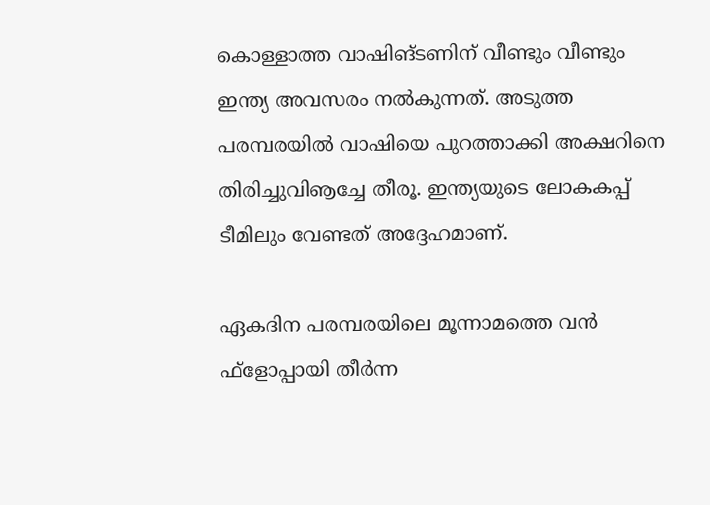കൊള്ളാത്ത വാഷിങ്ടണിന് വീണ്ടും വീണ്ടും ഇന്ത്യ അവസരം നല്‍കുന്നത്. അടുത്ത പരമ്പരയില്‍ വാഷിയെ പുറത്താക്കി അക്ഷറിനെ തിരിച്ചുവിൡച്ചേ തീരൂ. ഇന്ത്യയുടെ ലോകകപ്പ് ടീമിലും വേണ്ടത് അദ്ദേഹമാണ്.

ഏകദിന പരമ്പരയിലെ മൂന്നാമത്തെ വന്‍ ഫ്‌ളോപ്പായി തീര്‍ന്ന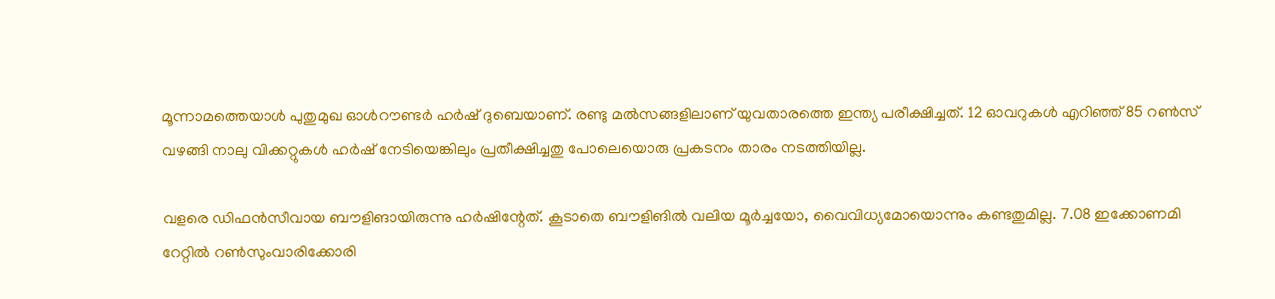മൂന്നാമത്തെയാള്‍ പുതുമുഖ ഓള്‍റൗണ്ടര്‍ ഹര്‍ഷ് ദുബെയാണ്. രണ്ടു മല്‍സങ്ങളിലാണ് യുവതാരത്തെ ഇന്ത്യ പരീക്ഷിച്ചത്. 12 ഓവറുകള്‍ എറിഞ്ഞ് 85 റണ്‍സ് വഴങ്ങി നാലു വിക്കറ്റുകള്‍ ഹര്‍ഷ് നേടിയെങ്കിലും പ്രതീക്ഷിച്ചതു പോലെയൊരു പ്രകടനം താരം നടത്തിയില്ല.

വളരെ ഡിഫന്‍സീവായ ബൗളിങായിരുന്നു ഹര്‍ഷിന്റേത്. കൂടാതെ ബൗളിങില്‍ വലിയ മൂര്‍ച്ചയോ, വൈവിധ്യമോയൊന്നും കണ്ടതുമില്ല. 7.08 ഇക്കോണമി റേറ്റില്‍ റണ്‍സുംവാരിക്കോരി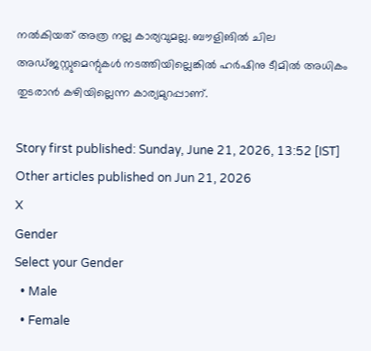നല്‍കിയത് അത്ര നല്ല കാര്യവുമല്ല. ബൗളിങില്‍ ചില അഡ്ജസ്റ്റുമെന്റുകള്‍ നടത്തിയില്ലെങ്കില്‍ ഹര്‍ഷിനു ടീമില്‍ അധികം തുടരാന്‍ കഴിയില്ലെന്ന കാര്യമുറപ്പാണ്.

Story first published: Sunday, June 21, 2026, 13:52 [IST]
Other articles published on Jun 21, 2026
X
Gender
Select your Gender
  • Male
  • Female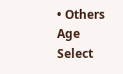• Others
Age
Select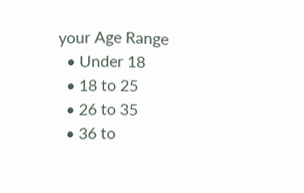your Age Range
  • Under 18
  • 18 to 25
  • 26 to 35
  • 36 to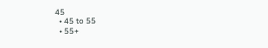45
  • 45 to 55
  • 55+